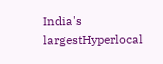India's largestHyperlocal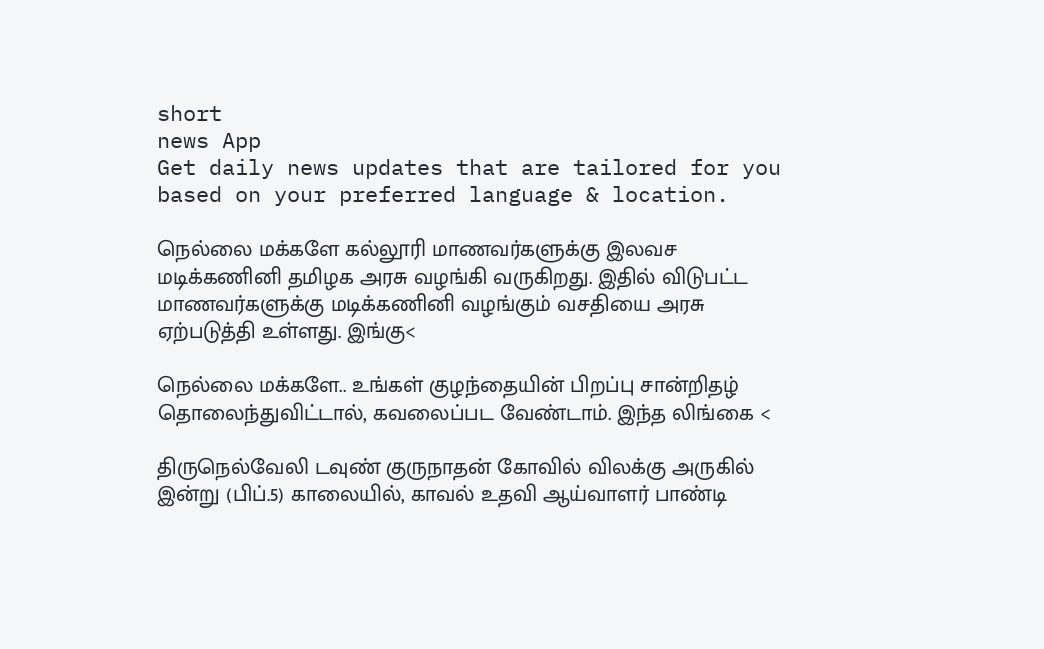short
news App
Get daily news updates that are tailored for you based on your preferred language & location.

நெல்லை மக்களே கல்லூரி மாணவர்களுக்கு இலவச மடிக்கணினி தமிழக அரசு வழங்கி வருகிறது. இதில் விடுபட்ட மாணவர்களுக்கு மடிக்கணினி வழங்கும் வசதியை அரசு ஏற்படுத்தி உள்ளது. இங்கு<

நெல்லை மக்களே.. உங்கள் குழந்தையின் பிறப்பு சான்றிதழ் தொலைந்துவிட்டால், கவலைப்பட வேண்டாம். இந்த லிங்கை <

திருநெல்வேலி டவுண் குருநாதன் கோவில் விலக்கு அருகில் இன்று (பிப்.5) காலையில், காவல் உதவி ஆய்வாளர் பாண்டி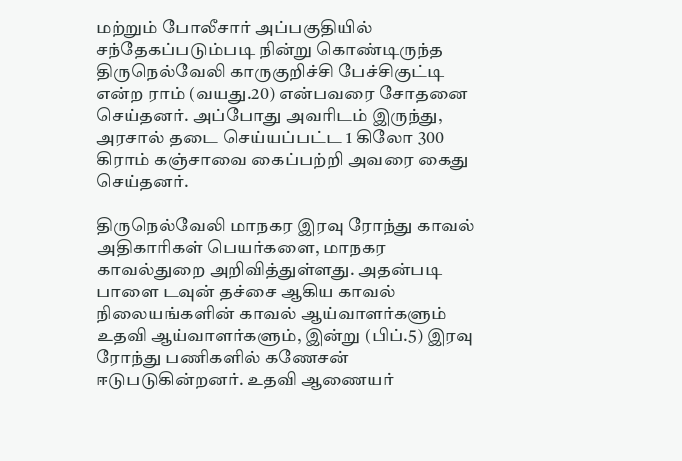மற்றும் போலீசார் அப்பகுதியில் சந்தேகப்படும்படி நின்று கொண்டிருந்த திருநெல்வேலி காருகுறிச்சி பேச்சிகுட்டி என்ற ராம் (வயது.20) என்பவரை சோதனை செய்தனர். அப்போது அவரிடம் இருந்து, அரசால் தடை செய்யப்பட்ட 1 கிலோ 300 கிராம் கஞ்சாவை கைப்பற்றி அவரை கைது செய்தனர்.

திருநெல்வேலி மாநகர இரவு ரோந்து காவல் அதிகாரிகள் பெயர்களை, மாநகர காவல்துறை அறிவித்துள்ளது. அதன்படி பாளை டவுன் தச்சை ஆகிய காவல் நிலையங்களின் காவல் ஆய்வாளர்களும் உதவி ஆய்வாளர்களும், இன்று (பிப்.5) இரவு ரோந்து பணிகளில் கணேசன் ஈடுபடுகின்றனர். உதவி ஆணையர்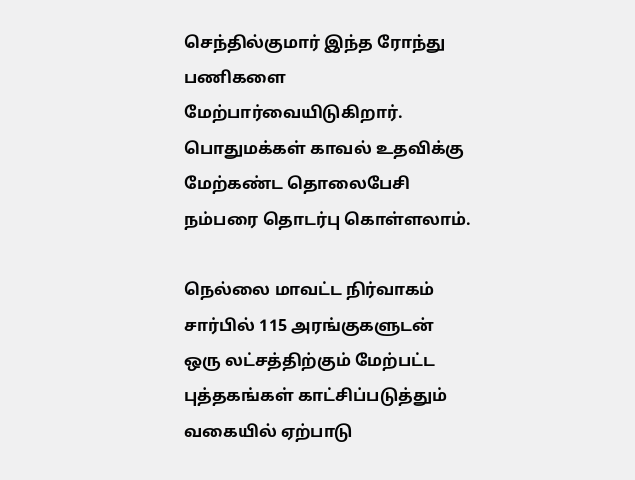செந்தில்குமார் இந்த ரோந்து பணிகளை மேற்பார்வையிடுகிறார். பொதுமக்கள் காவல் உதவிக்கு மேற்கண்ட தொலைபேசி நம்பரை தொடர்பு கொள்ளலாம்.

நெல்லை மாவட்ட நிர்வாகம் சார்பில் 115 அரங்குகளுடன் ஒரு லட்சத்திற்கும் மேற்பட்ட புத்தகங்கள் காட்சிப்படுத்தும் வகையில் ஏற்பாடு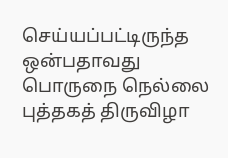செய்யப்பட்டிருந்த ஒன்பதாவது பொருநை நெல்லை புத்தகத் திருவிழா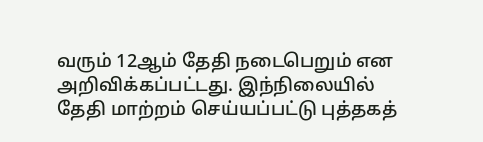வரும் 12ஆம் தேதி நடைபெறும் என அறிவிக்கப்பட்டது. இந்நிலையில் தேதி மாற்றம் செய்யப்பட்டு புத்தகத்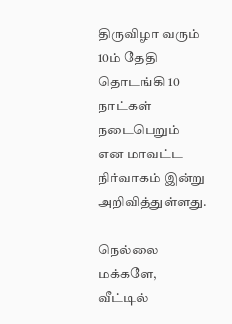திருவிழா வரும் 10ம் தேதி தொடங்கி 10 நாட்கள் நடைபெறும் என மாவட்ட நிர்வாகம் இன்று அறிவித்துள்ளது.

நெல்லை மக்களே, வீட்டில்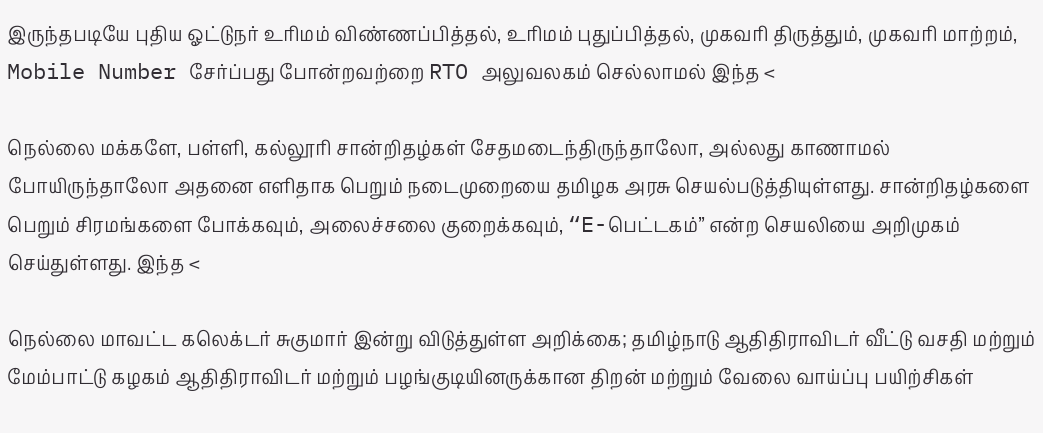இருந்தபடியே புதிய ஓட்டுநர் உரிமம் விண்ணப்பித்தல், உரிமம் புதுப்பித்தல், முகவரி திருத்தும், முகவரி மாற்றம், Mobile Number சேர்ப்பது போன்றவற்றை RTO அலுவலகம் செல்லாமல் இந்த <

நெல்லை மக்களே, பள்ளி, கல்லூரி சான்றிதழ்கள் சேதமடைந்திருந்தாலோ, அல்லது காணாமல் போயிருந்தாலோ அதனை எளிதாக பெறும் நடைமுறையை தமிழக அரசு செயல்படுத்தியுள்ளது. சான்றிதழ்களை பெறும் சிரமங்களை போக்கவும், அலைச்சலை குறைக்கவும், “E-பெட்டகம்” என்ற செயலியை அறிமுகம் செய்துள்ளது. இந்த <

நெல்லை மாவட்ட கலெக்டர் சுகுமார் இன்று விடுத்துள்ள அறிக்கை; தமிழ்நாடு ஆதிதிராவிடர் வீட்டு வசதி மற்றும் மேம்பாட்டு கழகம் ஆதிதிராவிடர் மற்றும் பழங்குடியினருக்கான திறன் மற்றும் வேலை வாய்ப்பு பயிற்சிகள்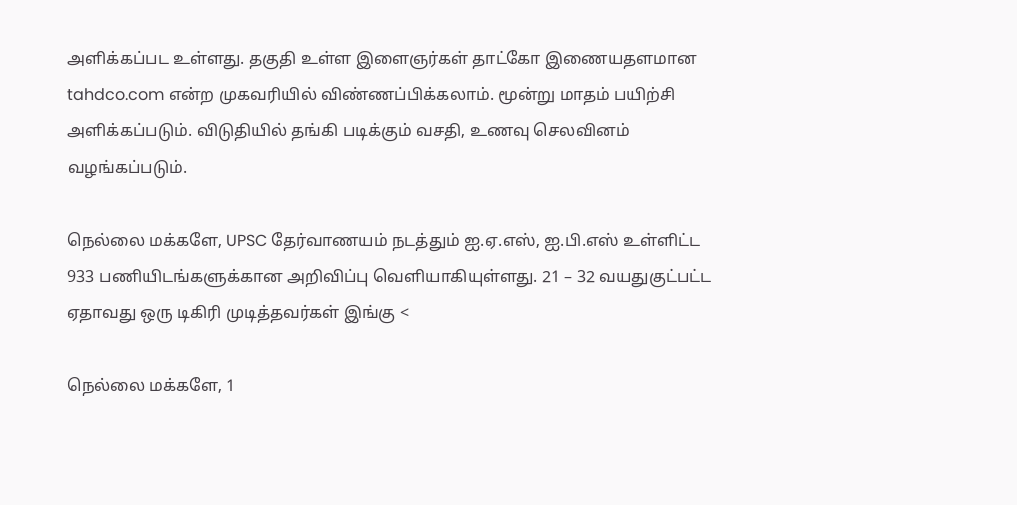அளிக்கப்பட உள்ளது. தகுதி உள்ள இளைஞர்கள் தாட்கோ இணையதளமான tahdco.com என்ற முகவரியில் விண்ணப்பிக்கலாம். மூன்று மாதம் பயிற்சி அளிக்கப்படும். விடுதியில் தங்கி படிக்கும் வசதி, உணவு செலவினம் வழங்கப்படும்.

நெல்லை மக்களே, UPSC தேர்வாணயம் நடத்தும் ஐ.ஏ.எஸ், ஐ.பி.எஸ் உள்ளிட்ட 933 பணியிடங்களுக்கான அறிவிப்பு வெளியாகியுள்ளது. 21 – 32 வயதுகுட்பட்ட ஏதாவது ஒரு டிகிரி முடித்தவர்கள் இங்கு <

நெல்லை மக்களே, 1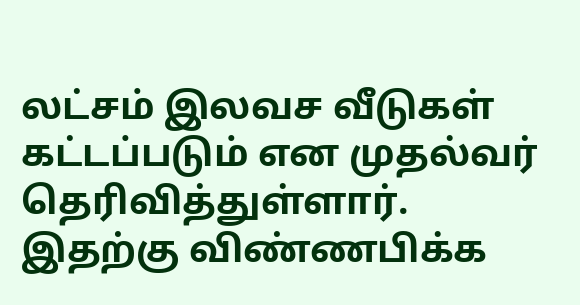லட்சம் இலவச வீடுகள் கட்டப்படும் என முதல்வர் தெரிவித்துள்ளார். இதற்கு விண்ணபிக்க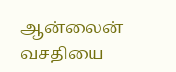ஆன்லைன் வசதியை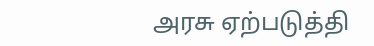அரசு ஏற்படுத்தி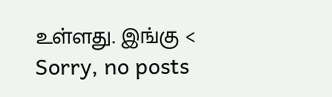உள்ளது. இங்கு <
Sorry, no posts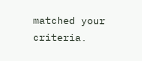matched your criteria.